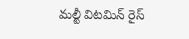మల్టీ విటమిన్ రైస్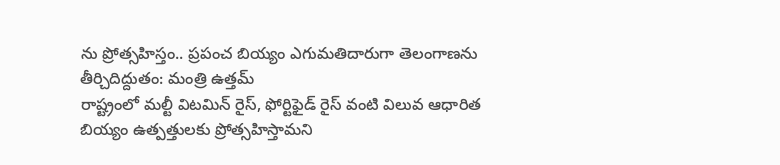ను ప్రోత్సహిస్తం.. ప్రపంచ బియ్యం ఎగుమతిదారుగా తెలంగాణను తీర్చిదిద్దుతం: మంత్రి ఉత్తమ్
రాష్ట్రంలో మల్టీ విటమిన్ రైస్, ఫోర్టిఫైడ్ రైస్ వంటి విలువ ఆధారిత బియ్యం ఉత్పత్తులకు ప్రోత్సహిస్తామని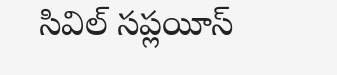సివిల్ సప్లయీస్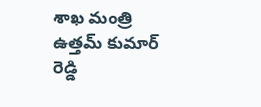శాఖ మంత్రి ఉత్తమ్ కుమార్ రెడ్డి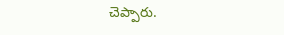చెప్పారు.